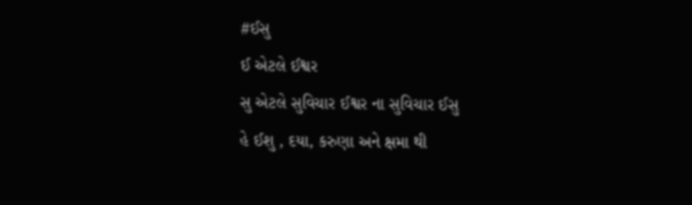#ઈસુ
ઈ એટલે ઈશ્વર
સુ એટલે સુવિચાર ઈશ્વર ના સુવિચાર ઈસુ
હે ઈશુ , દયા, કરુણા અને ક્ષમા થી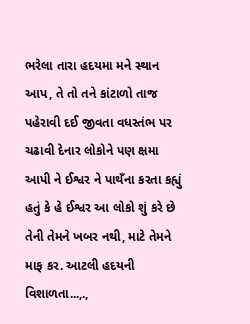ભરેલા તારા હદયમા મને સ્થાન આપ, તે તો તને કાંટાળો તાજ પહેરાવી દઈ જીવતા વધસ્તંભ પર ચઢાવી દેનાર લોકોને પણ ક્ષમા આપી ને ઈશ્વર ને પાથઁના કરતા કહ્યું હતું કે હે ઈશ્વર આ લોકો શું કરે છે તેની તેમને ખબર નથી, માટે તેમને માફ કર. આટલી હદયની વિશાળતા...,.,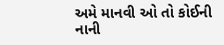અમે માનવી ઓ તો કોઈની નાની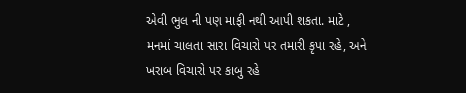એવી ભુલ ની પણ માફી નથી આપી શકતા. માટે ,
મનમાં ચાલતા સારા વિચારો પર તમારી કૃપા રહે, અને
ખરાબ વિચારો પર કાબુ રહે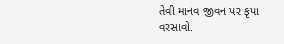તેવી માનવ જીવન પર કૃપા
વરસાવો.